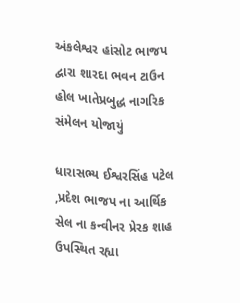અંકલેશ્વર હાંસોટ ભાજપ દ્વારા શારદા ભવન ટાઉન હોલ ખાતેપ્રબુદ્ધ નાગરિક સંમેલન યોજાયું

ધારાસભ્ય ઈશ્વરસિંહ પટેલ ,પ્રદેશ ભાજપ ના આર્થિક સેલ ના કન્વીનર પ્રેરક શાહ ઉપસ્થિત રહ્યા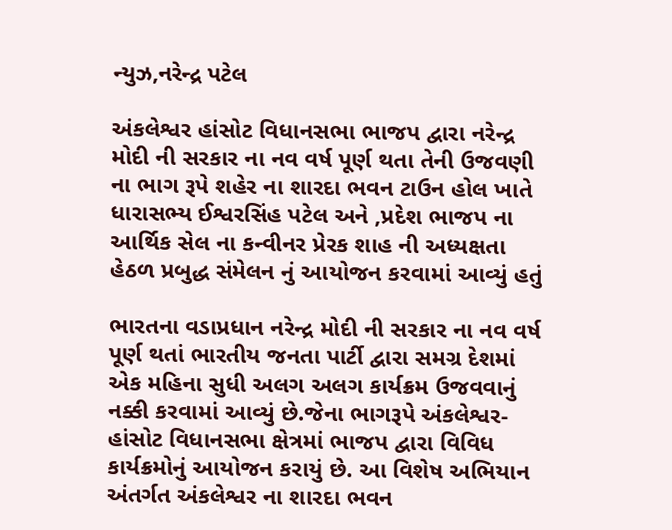ન્યુઝ,નરેન્દ્ર પટેલ

અંકલેશ્વર હાંસોટ વિધાનસભા ભાજપ દ્વારા નરેન્દ્ર મોદી ની સરકાર ના નવ વર્ષ પૂર્ણ થતા તેની ઉજવણી ના ભાગ રૂપે શહેર ના શારદા ભવન ટાઉન હોલ ખાતે ધારાસભ્ય ઈશ્વરસિંહ પટેલ અને ,પ્રદેશ ભાજપ ના આર્થિક સેલ ના કન્વીનર પ્રેરક શાહ ની અધ્યક્ષતા હેઠળ પ્રબુદ્ધ સંમેલન નું આયોજન કરવામાં આવ્યું હતું

ભારતના વડાપ્રધાન નરેન્દ્ર મોદી ની સરકાર ના નવ વર્ષ પૂર્ણ થતાં ભારતીય જનતા પાર્ટી દ્વારા સમગ્ર દેશમાં એક મહિના સુધી અલગ અલગ કાર્યક્રમ ઉજવવાનું નક્કી કરવામાં આવ્યું છે.જેના ભાગરૂપે અંકલેશ્વર-હાંસોટ વિધાનસભા ક્ષેત્રમાં ભાજપ દ્વારા વિવિધ કાર્યક્રમોનું આયોજન કરાયું છે. આ વિશેષ અભિયાન અંતર્ગત અંકલેશ્વર ના શારદા ભવન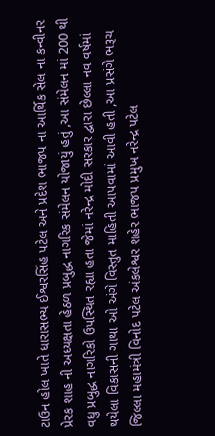ટાઉન હોલ ખાતે ધારાસભ્ય ઈશ્વરસિંહ પટેલ અને પ્રદેશ ભાજપ ના આર્થિક સેલ ના કન્વીનર પ્રેરક શાહ ની અધ્યક્ષતા હેઠળ પ્રબુદ્ધ નાગરિક સંમેલન યોજાયું હતું ,આ સંમેલન માં 200 થી વધુ પ્રબુદ્ધ નાગરિકો ઉપસ્થિત રહ્યા હતા જેમાં નરેન્દ્ર મોદી સરકાર દ્વારા છેલ્લા નવ વર્ષમાં થયેલા વિકાસની ગાથા ઓ અંગે વિસ્તુત માહિતી આપવામાં આવી હતી ,આ પ્રસંગે ભરૂચ જિલ્લા મહામંત્રી વિનોદ પટેલ અંકલેશ્વર શહેર ભાજપ પ્રમુખ નરેન્દ્ર પટેલ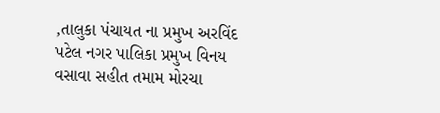,તાલુકા પંચાયત ના પ્રમુખ અરવિંદ પટેલ નગર પાલિકા પ્રમુખ વિનય વસાવા સહીત તમામ મોરચા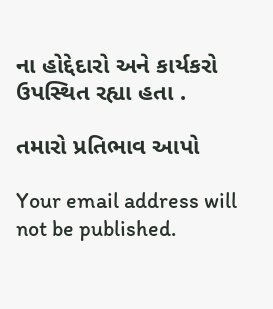ના હોદ્દેદારો અને કાર્યકરો ઉપસ્થિત રહ્યા હતા .

તમારો પ્રતિભાવ આપો

Your email address will not be published.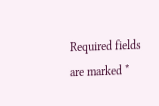Required fields are marked *